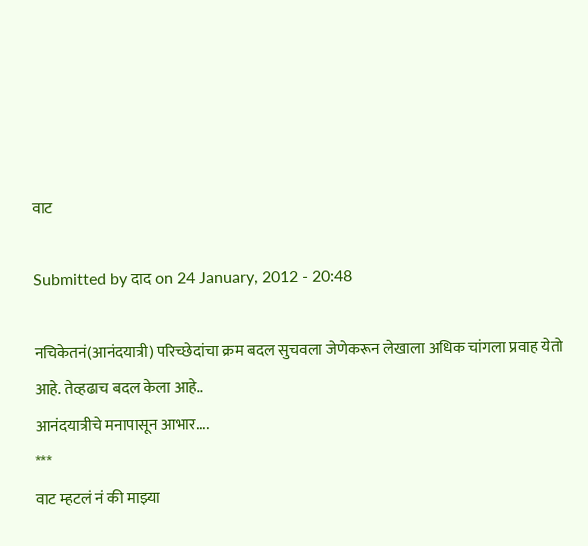वाट

Submitted by दाद on 24 January, 2012 - 20:48

नचिकेतनं(आनंदयात्री) परिच्छेदांचा क्रम बदल सुचवला जेणेकरून लेखाला अधिक चांगला प्रवाह येतो आहे. तेव्हढाच बदल केला आहे..
आनंदयात्रीचे मनापासून आभार....
***
वाट म्हटलं नं की माझ्या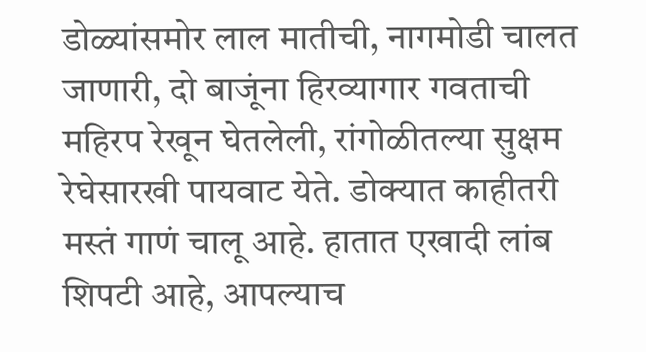डोळ्यांसमोर लाल मातीची, नागमोडी चालत जाणारी, दो बाजूंना हिरव्यागार गवताची महिरप रेखून घेतलेली, रांगोळीतल्या सुक्षम रेघेसारखी पायवाट येते. डोक्यात काहीतरी मस्तं गाणं चालू आहे. हातात एखादी लांब शिपटी आहे, आपल्याच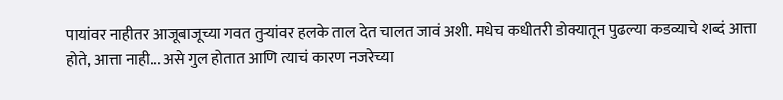पायांवर नाहीतर आजूबाजूच्या गवत तुर्‍यांवर हलके ताल देत चालत जावं अशी. मधेच कधीतरी डोक्यातून पुढल्या कडव्याचे शब्दं आत्ता होते, आत्ता नाही... असे गुल होतात आणि त्याचं कारण नजरेच्या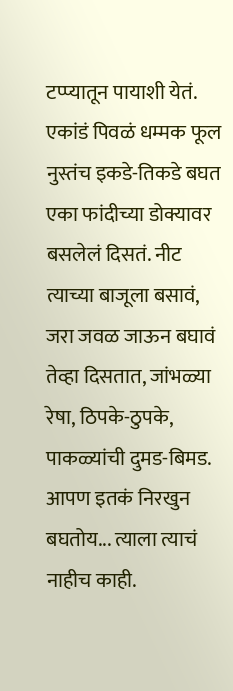टप्प्यातून पायाशी येतं. एकांडं पिवळं धम्मक फूल नुस्तंच इकडे-तिकडे बघत एका फांदीच्या डोक्यावर बसलेलं दिसतं. नीट त्याच्या बाजूला बसावं, जरा जवळ जाऊन बघावं तेव्हा दिसतात, जांभळ्या रेषा, ठिपके-ठुपके, पाकळ्यांची दुमड-बिमड. आपण इतकं निरखुन बघतोय... त्याला त्याचं नाहीच काही.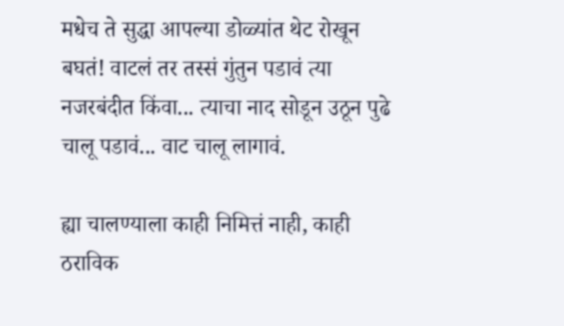मधेच ते सुद्धा आपल्या डोळ्यांत थेट रोखून बघतं! वाटलं तर तस्सं गुंतुन पडावं त्या नजरबंदीत किंवा... त्याचा नाद सोडून उठून पुढे चालू पडावं... वाट चालू लागावं.

ह्या चालण्याला काही निमित्तं नाही, काही ठराविक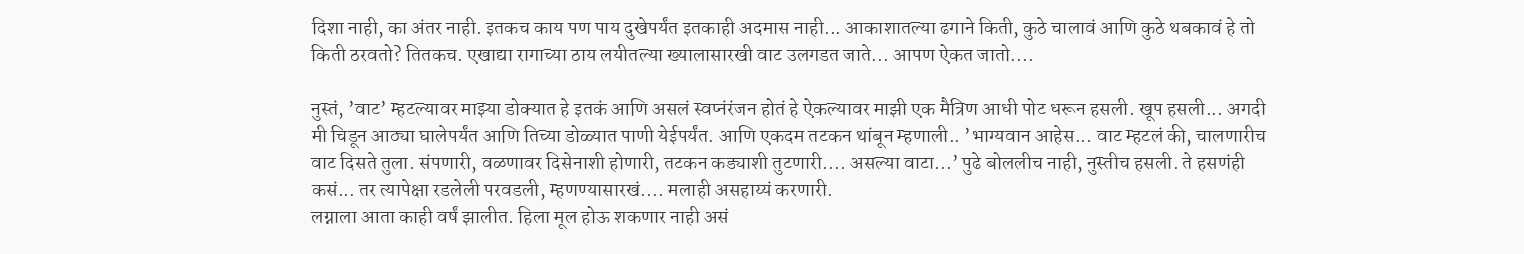दिशा नाही, का अंतर नाही. इतकच काय पण पाय दुखेपर्यंत इतकाही अदमास नाही... आकाशातल्या ढगाने किती, कुठे चालावं आणि कुठे थबकावं हे तो किती ठरवतो? तितकच. एखाद्या रागाच्या ठाय लयीतल्या ख्यालासारखी वाट उलगडत जाते... आपण ऐकत जातो....

नुस्तं, ’वाट’ म्हटल्यावर माझ्या डोक्यात हे इतकं आणि असलं स्वप्नंरंजन होतं हे ऐकल्यावर माझी एक मैत्रिण आधी पोट धरून हसली. खूप हसली... अगदी मी चिडून आठ्या घालेपर्यंत आणि तिच्या डोळ्यात पाणी येईपर्यंत. आणि एकदम तटकन थांबून म्हणाली.. ’भाग्यवान आहेस... वाट म्हटलं की, चालणारीच वाट दिसते तुला. संपणारी, वळणावर दिसेनाशी होणारी, तटकन कड्याशी तुटणारी.... असल्या वाटा...’ पुढे बोललीच नाही, नुस्तीच हसली. ते हसणंही कसं... तर त्यापेक्षा रडलेली परवडली, म्हणण्यासारखं.... मलाही असहाय्यं करणारी.
लग्नाला आता काही वर्षं झालीत. हिला मूल होऊ शकणार नाही असं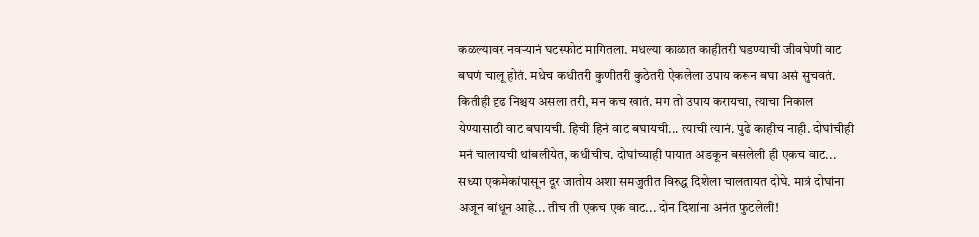कळल्यावर नवर्‍यानं घटस्फोट मागितला. मधल्या काळात काहीतरी घडण्याची जीवघेणी वाट बघणं चालू होतं. मधेच कधीतरी कुणीतरी कुठेतरी ऐकलेला उपाय करून बघा असं सुचवतं. कितीही दृढ निश्चय असला तरी, मन कच खातं. मग तो उपाय करायचा, त्याचा निकाल येण्यासाठी वाट बघायची. हिची हिनं वाट बघायची... त्याची त्यानं. पुढे काहीच नाही. दोघांचीही मनं चालायची थांबलीयेत, कधीचीच. दोघांच्याही पायात अडकून बसलेली ही एकच वाट... सध्या एकमेकांपासून दूर जातोय अशा समजुतीत विरुद्ध दिशेला चालतायत दोघे. मात्रं दोघांना अजून बांधून आहे... तीच ती एकच एक वाट... दोन दिशांना अनंत फुटलेली!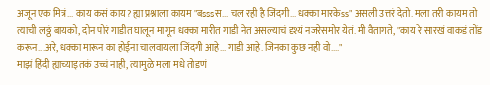अजून एक मित्रं... काय कसं काय? ह्या प्रश्नाला कायम "बsssस... चल रही है जिंदगी... धक्का मारकेss" असली उत्तरं देतो. मला तरी कायम तो त्याची लठ्ठं बायको, दोन पोरं गाडीत घालून मागून धक्का मारीत गाडी नेत असल्याचं दृश्यं नजरेसमोर येतं. मी वैतागते, "काय रे सारखं वाकडं तोंड करून...अरे, धक्का मारून का होईना चालवायला जिंदगी आहे... गाडी आहे. जिनका कुछ नही वो...."
माझं हिंदी ह्याच्याइतकं उच्चं नाही, त्यामुळे मला मधे तोडणं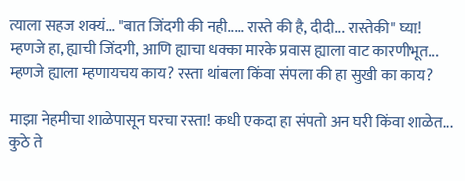त्याला सहज शक्यं... "बात जिंदगी की नही..... रास्ते की है, दीदी... रास्तेकी" घ्या! म्हणजे हा, ह्याची जिंदगी, आणि ह्याचा धक्का मारके प्रवास ह्याला वाट कारणीभूत... म्हणजे ह्याला म्हणायचय काय? रस्ता थांबला किंवा संपला की हा सुखी का काय?

माझा नेहमीचा शाळेपासून घरचा रस्ता! कधी एकदा हा संपतो अन घरी किंवा शाळेत... कुठे ते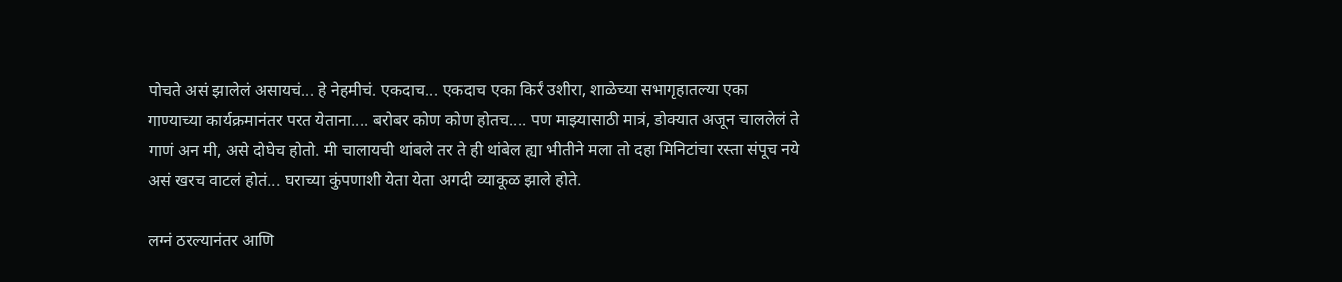पोचते असं झालेलं असायचं... हे नेहमीचं. एकदाच... एकदाच एका किर्रं उशीरा, शाळेच्या सभागृहातल्या एका गाण्याच्या कार्यक्रमानंतर परत येताना.... बरोबर कोण कोण होतच.... पण माझ्यासाठी मात्रं, डोक्यात अजून चाललेलं ते गाणं अन मी, असे दोघेच होतो. मी चालायची थांबले तर ते ही थांबेल ह्या भीतीने मला तो दहा मिनिटांचा रस्ता संपूच नये असं खरच वाटलं होतं... घराच्या कुंपणाशी येता येता अगदी व्याकूळ झाले होते.

लग्नं ठरल्यानंतर आणि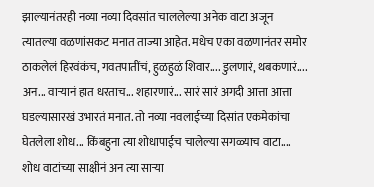झाल्यानंतरही नव्या नव्या दिवसांत चाललेल्या अनेक वाटा अजून त्यातल्या वळणांसकट मनात ताज्या आहेत. मधेच एका वळणानंतर समोर ठाकलेलं हिरवंकंच, गवतपातींचं, हुळहुळं शिवार.... डुलणारं, थबकणारं.... अन... वार्‍यानं हात धरताच... शहारणारं... सारं सारं अगदी आत्ता आत्ता घडल्यासारखं उभारतं मनात. तो नव्या नवलाईच्या दिसांत एकमेकांचा घेतलेला शोध... किंबहुना त्या शोधापाईच चालेल्या सगळ्याच वाटा.... शोध वाटांच्या साक्षीनं अन त्या सार्‍या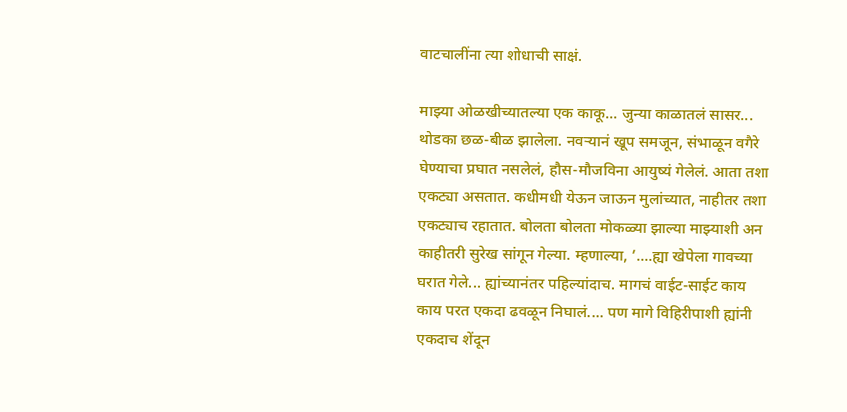वाटचालींना त्या शोधाची साक्षं.

माझ्या ओळखीच्यातल्या एक काकू... जुन्या काळातलं सासर... थोडका छळ-बीळ झालेला. नवर्‍यानं खूप समजून, संभाळून वगैरे घेण्याचा प्रघात नसलेलं, हौस-मौजविना आयुष्यं गेलेलं. आता तशा एकट्या असतात. कधीमधी येऊन जाऊन मुलांच्यात, नाहीतर तशा एकट्याच रहातात. बोलता बोलता मोकळ्या झाल्या माझ्याशी अन काहीतरी सुरेख सांगून गेल्या. म्हणाल्या, ’....ह्या खेपेला गावच्या घरात गेले... ह्यांच्यानंतर पहिल्यांदाच. मागचं वाईट-साईट काय काय परत एकदा ढवळून निघालं.... पण मागे विहिरीपाशी ह्यांनी एकदाच शेंदून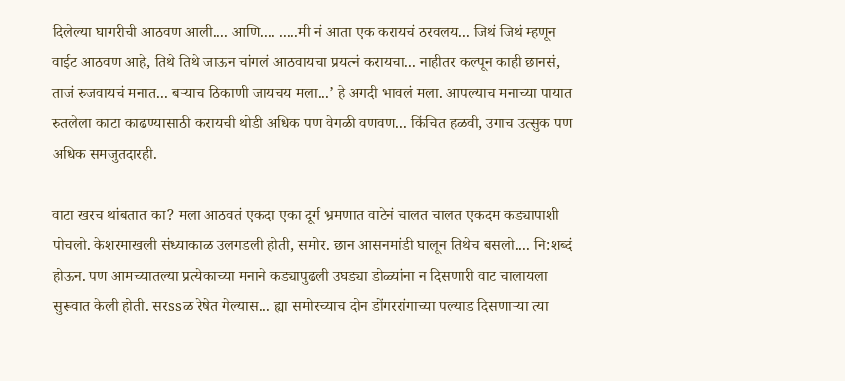दिलेल्या घागरीची आठवण आली.... आणि.... .....मी नं आता एक करायचं ठरवलय... जिथं जिथं म्हणून वाईट आठवण आहे, तिथे तिथे जाऊन चांगलं आठवायचा प्रयत्नं करायचा... नाहीतर कल्पून काही छानसं, ताजं रुजवायचं मनात... बर्‍याच ठिकाणी जायचय मला...’ हे अगदी भावलं मला. आपल्याच मनाच्या पायात रुतलेला काटा काढण्यासाठी करायची थोडी अधिक पण वेगळी वणवण... किंचित हळवी, उगाच उत्सुक पण अधिक समजुतदारही.

वाटा खरच थांबतात का? मला आठवतं एकदा एका दूर्ग भ्रमणात वाटेनं चालत चालत एकदम कड्यापाशी पोचलो. केशरमाखली संध्याकाळ उलगडली होती, समोर. छान आसनमांडी घालून तिथेच बसलो.... नि:शब्दं होऊन. पण आमच्यातल्या प्रत्येकाच्या मनाने कड्यापुढली उघड्या डोळ्यांना न दिसणारी वाट चालायला सुरूवात केली होती. सरssळ रेषेत गेल्यास... ह्या समोरच्याच दोन डोंगररांगाच्या पल्याड दिसणार्‍या त्या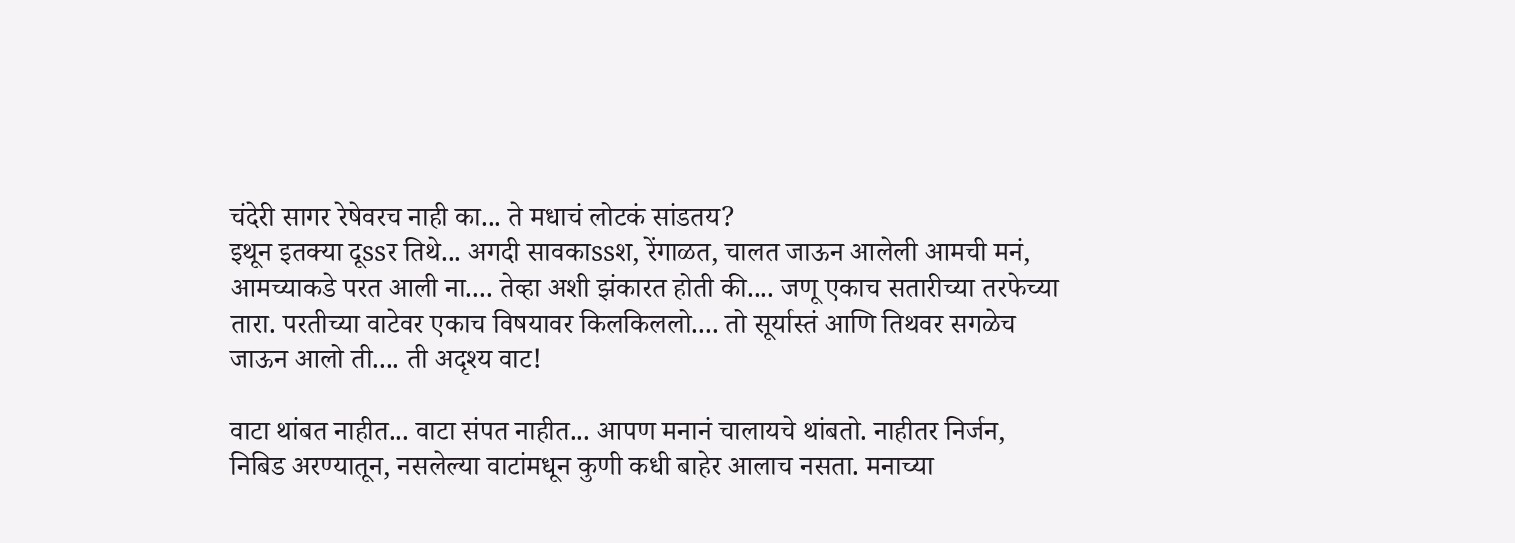चंदेरी सागर रेषेवरच नाही का... ते मधाचं लोटकं सांडतय?
इथून इतक्या दूssर तिथे... अगदी सावकाssश, रेंगाळत, चालत जाऊन आलेली आमची मनं, आमच्याकडे परत आली ना.... तेव्हा अशी झंकारत होती की.... जणू एकाच सतारीच्या तरफेच्या तारा. परतीच्या वाटेवर एकाच विषयावर किलकिललो.... तो सूर्यास्तं आणि तिथवर सगळेच जाऊन आलो ती.... ती अदृश्य वाट!

वाटा थांबत नाहीत... वाटा संपत नाहीत... आपण मनानं चालायचे थांबतो. नाहीतर निर्जन, निबिड अरण्यातून, नसलेल्या वाटांमधून कुणी कधी बाहेर आलाच नसता. मनाच्या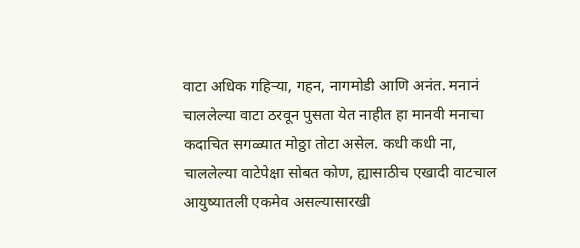वाटा अधिक गहिर्‍या, गहन, नागमोडी आणि अनंत. मनानं चाललेल्या वाटा ठरवून पुसता येत नाहीत हा मानवी मनाचा कदाचित सगळ्यात मोठ्ठा तोटा असेल. कधी कधी ना, चाललेल्या वाटेपेक्षा सोबत कोण, ह्यासाठीच एखादी वाटचाल आयुष्यातली एकमेव असल्यासारखी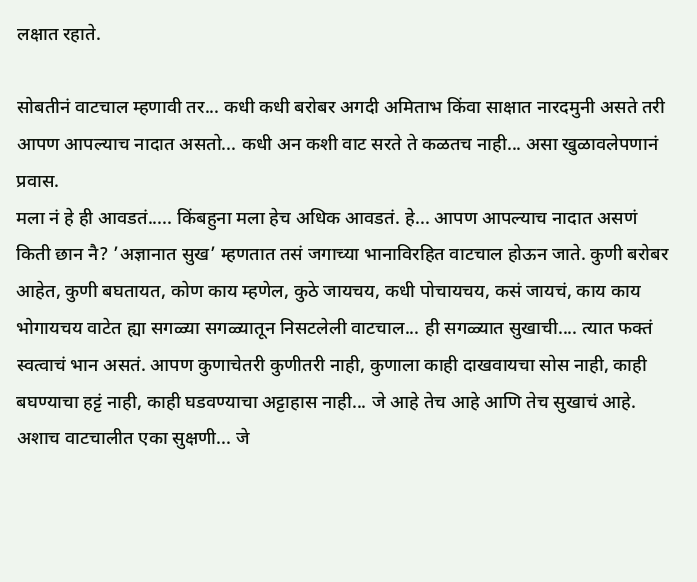लक्षात रहाते.

सोबतीनं वाटचाल म्हणावी तर... कधी कधी बरोबर अगदी अमिताभ किंवा साक्षात नारदमुनी असते तरी आपण आपल्याच नादात असतो... कधी अन कशी वाट सरते ते कळतच नाही... असा खुळावलेपणानं प्रवास.
मला नं हे ही आवडतं..... किंबहुना मला हेच अधिक आवडतं. हे... आपण आपल्याच नादात असणं किती छान नै? ’अज्ञानात सुख’ म्हणतात तसं जगाच्या भानाविरहित वाटचाल होऊन जाते. कुणी बरोबर आहेत, कुणी बघतायत, कोण काय म्हणेल, कुठे जायचय, कधी पोचायचय, कसं जायचं, काय काय भोगायचय वाटेत ह्या सगळ्या सगळ्यातून निसटलेली वाटचाल... ही सगळ्यात सुखाची.... त्यात फक्तं स्वत्वाचं भान असतं. आपण कुणाचेतरी कुणीतरी नाही, कुणाला काही दाखवायचा सोस नाही, काही बघण्याचा हट्टं नाही, काही घडवण्याचा अट्टाहास नाही... जे आहे तेच आहे आणि तेच सुखाचं आहे.
अशाच वाटचालीत एका सुक्षणी... जे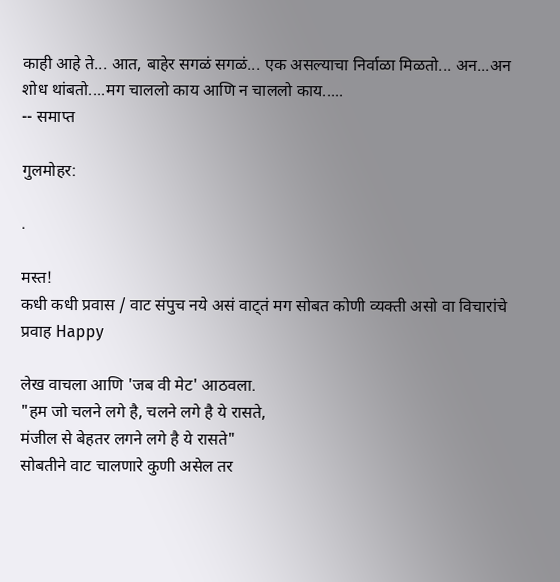काही आहे ते... आत, बाहेर सगळं सगळं... एक असल्याचा निर्वाळा मिळतो... अन...अन शोध थांबतो....मग चाललो काय आणि न चाललो काय.....
-- समाप्त

गुलमोहर:

.

मस्त!
कधी कधी प्रवास / वाट संपुच नये असं वाट्तं मग सोबत कोणी व्यक्ती असो वा विचारांचे प्रवाह Happy

लेख वाचला आणि 'जब वी मेट' आठवला.
"हम जो चलने लगे है, चलने लगे है ये रासते,
मंजील से बेहतर लगने लगे है ये रासते"
सोबतीने वाट चालणारे कुणी असेल तर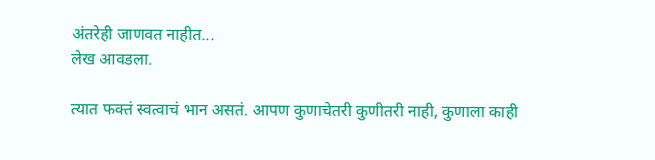अंतरेही जाणवत नाहीत...
लेख आवडला.

त्यात फक्तं स्वत्वाचं भान असतं. आपण कुणाचेतरी कुणीतरी नाही, कुणाला काही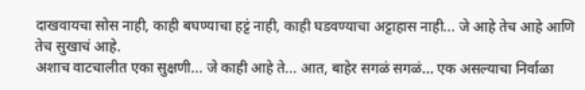दाखवायचा सोस नाही, काही बघण्याचा हट्टं नाही, काही घडवण्याचा अट्टाहास नाही... जे आहे तेच आहे आणि तेच सुखाचं आहे.
अशाच वाटचालीत एका सुक्षणी... जे काही आहे ते... आत, बाहेर सगळं सगळं... एक असल्याचा निर्वाळा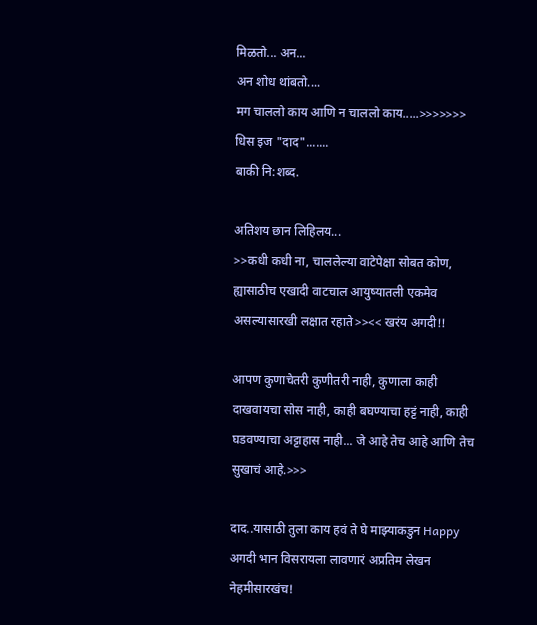मिळतो... अन...
अन शोध थांबतो....
मग चाललो काय आणि न चाललो काय.....>>>>>>> धिस इज "दाद".......
बाकी नि:शब्द.

अतिशय छान लिहिलय...
>>कधी कधी ना, चाललेल्या वाटेपेक्षा सोबत कोण, ह्यासाठीच एखादी वाटचाल आयुष्यातली एकमेव असल्यासारखी लक्षात रहाते>><< खरंय अगदी!!

आपण कुणाचेतरी कुणीतरी नाही, कुणाला काही दाखवायचा सोस नाही, काही बघण्याचा हट्टं नाही, काही घडवण्याचा अट्टाहास नाही... जे आहे तेच आहे आणि तेच सुखाचं आहे.>>>

दाद..यासाठी तुला काय हवं ते घे माझ्याकडुन Happy
अगदी भान विसरायला लावणारं अप्रतिम लेखन नेहमीसारखंच!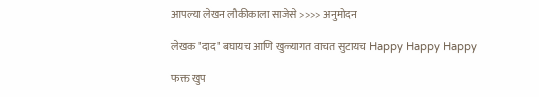आपल्या लेखन लौकीकाला साजेसे >>>> अनुमोदन

लेखक "दाद" बघायच आणि खुळ्यागत वाचत सुटायच Happy Happy Happy

फक्त खुप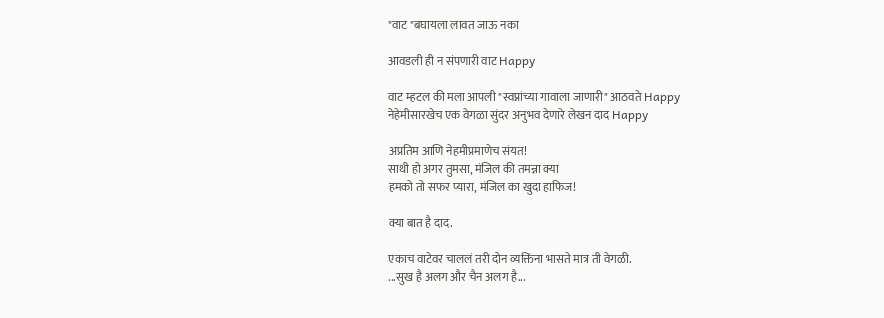"वाट "बघायला लावत जाऊ नका

आवडली ही न संपणारी वाट Happy

वाट म्हटल की मला आपली "स्वप्नांच्या गावाला जाणारी" आठवते Happy
नेहेमीसारखेच एक वेगळा सुंदर अनुभव देणारे लेखन दाद Happy

अप्रतिम आणि नेहमीप्रमाणेच संयत!
साथी हो अगर तुमसा, मंजिल की तमन्ना क्या
हमको तो सफर प्यारा, मंजिल का खुदा हाफिज!

क्या बात है दाद.

एकाच वाटेवर चाललं तरी दोन व्यक्तिंना भासते मात्र ती वेगळी.
...सुख है अलग और चैन अलग है...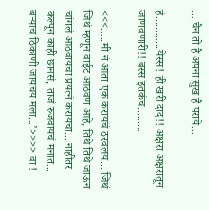... चैन तो है अपना सुख है पराये...

हं............येस्स! ही खरी दाद!! अक्षरा अक्षरातून जाणवणारी!! बस्स इतकंच.........

<<<.....मी नं आता एक करायचं ठरवलय... जिथं जिथं म्हणून वाईट आठवण आहे, तिथे तिथे जाऊन चांगलं आठवायचा प्रयत्नं करायचा... नाहीतर कल्पून काही छानसं, ताजं रुजवायचं मनात... बर्‍याच ठिकाणी जायचय मला...’>>>> वा !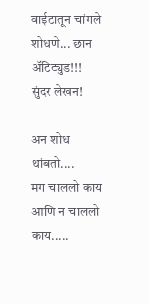वाईटातून चांगले शोधणे... छान अ‍ॅटिट्युड!!!
सुंदर लेखन!

अन शोध थांबतो....
मग चाललो काय आणि न चाललो काय.....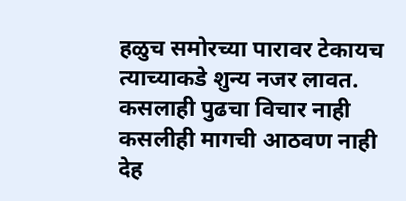हळुच समोरच्या पारावर टेकायच
त्याच्याकडे शुन्य नजर लावत.
कसलाही पुढचा विचार नाही
कसलीही मागची आठवण नाही
देह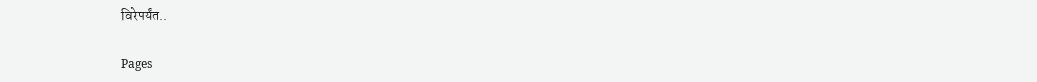विरेपर्यंत..

Pages